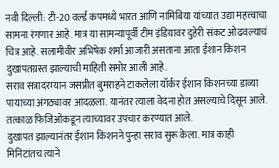नवी दिल्ली: टी-20 वर्ल्ड कपमध्ये भारत आणि नामिबिया यांच्यात उद्या महत्त्वाचा सामना रंगणार आहे. मात्र या सामन्यापूर्वी टीम इंडियावर दुहेरी संकट ओढवल्याचं चित्र आहे. सलामीवीर अभिषेक शर्मा आजारी असताना आता ईशान किशन दुखापतग्रस्त झाल्याची माहिती समोर आली आहे.
सराव सत्रादरम्यान जसप्रीत बुमराहने टाकलेला यॉर्कर ईशान किशनच्या डाव्या पायाच्या अंगठ्यावर आदळला. यानंतर त्याला वेदना होत असल्याचे दिसून आले. तत्काळ फिजिओकडून त्याच्यावर उपचार करण्यात आले.
दुखापत झाल्यानंतर ईशान किशनने पुन्हा सराव सुरू केला. मात्र काही मिनिटांतच त्याने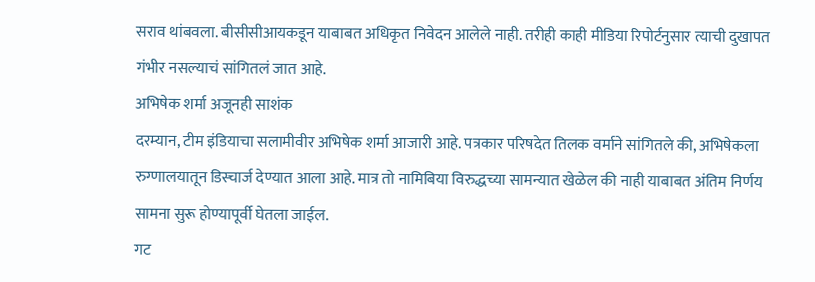सराव थांबवला. बीसीसीआयकडून याबाबत अधिकृत निवेदन आलेले नाही. तरीही काही मीडिया रिपोर्टनुसार त्याची दुखापत गंभीर नसल्याचं सांगितलं जात आहे.
अभिषेक शर्मा अजूनही साशंक
दरम्यान, टीम इंडियाचा सलामीवीर अभिषेक शर्मा आजारी आहे. पत्रकार परिषदेत तिलक वर्माने सांगितले की, अभिषेकला रुग्णालयातून डिस्चार्ज देण्यात आला आहे. मात्र तो नामिबिया विरुद्धच्या सामन्यात खेळेल की नाही याबाबत अंतिम निर्णय सामना सुरू होण्यापूर्वी घेतला जाईल.
गट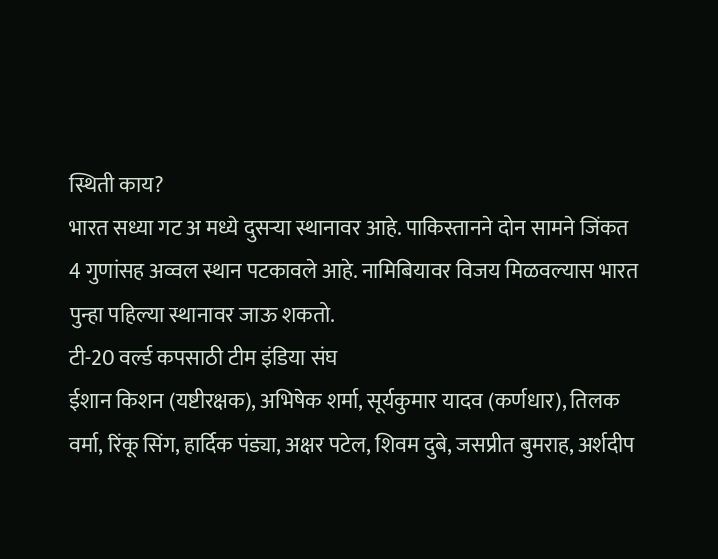स्थिती काय?
भारत सध्या गट अ मध्ये दुसऱ्या स्थानावर आहे. पाकिस्तानने दोन सामने जिंकत 4 गुणांसह अव्वल स्थान पटकावले आहे. नामिबियावर विजय मिळवल्यास भारत पुन्हा पहिल्या स्थानावर जाऊ शकतो.
टी-20 वर्ल्ड कपसाठी टीम इंडिया संघ
ईशान किशन (यष्टीरक्षक), अभिषेक शर्मा, सूर्यकुमार यादव (कर्णधार), तिलक वर्मा, रिंकू सिंग, हार्दिक पंड्या, अक्षर पटेल, शिवम दुबे, जसप्रीत बुमराह, अर्शदीप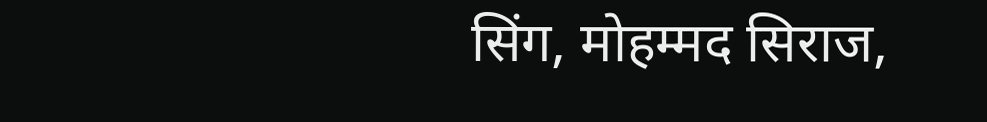सिंग, मोहम्मद सिराज,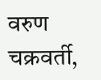वरुण चक्रवर्ती,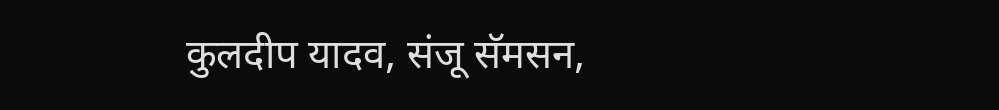कुलदीप यादव, संजू सॅमसन,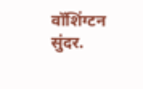वॉशिंग्टन सुंदर.